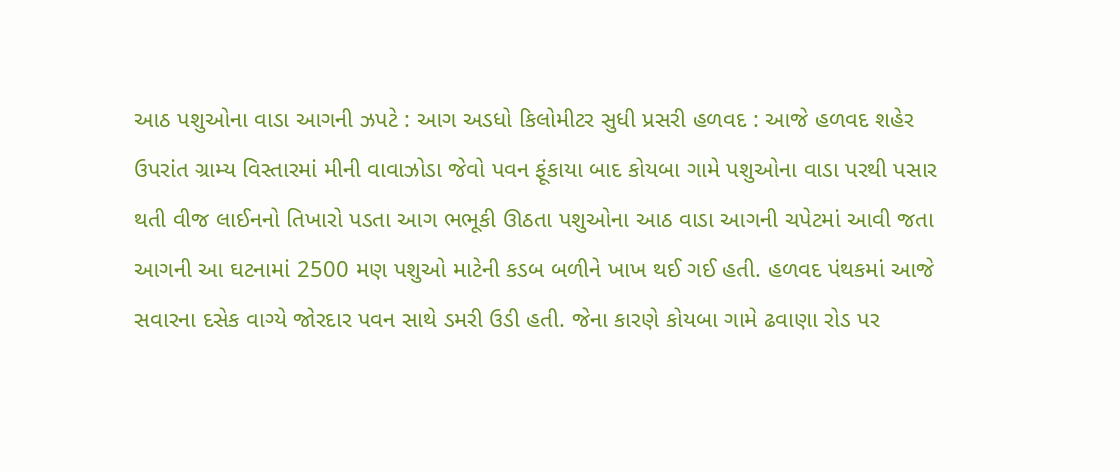આઠ પશુઓના વાડા આગની ઝપટે : આગ અડધો કિલોમીટર સુધી પ્રસરી હળવદ : આજે હળવદ શહેર ઉપરાંત ગ્રામ્ય વિસ્તારમાં મીની વાવાઝોડા જેવો પવન ફૂંકાયા બાદ કોયબા ગામે પશુઓના વાડા પરથી પસાર થતી વીજ લાઈનનો તિખારો પડતા આગ ભભૂકી ઊઠતા પશુઓના આઠ વાડા આગની ચપેટમાં આવી જતા આગની આ ઘટનામાં 2500 મણ પશુઓ માટેની કડબ બળીને ખાખ થઈ ગઈ હતી. હળવદ પંથકમાં આજે સવારના દસેક વાગ્યે જોરદાર પવન સાથે ડમરી ઉડી હતી. જેના કારણે કોયબા ગામે ઢવાણા રોડ પર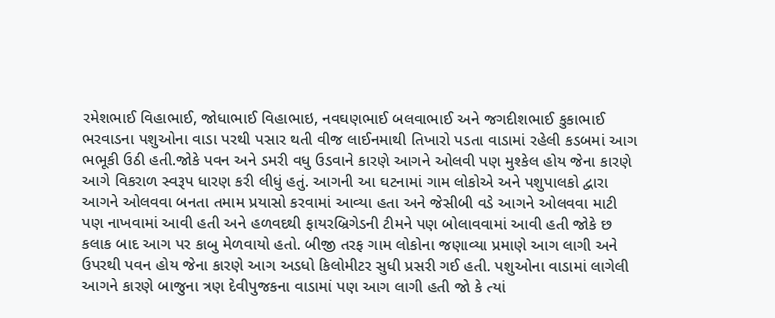રમેશભાઈ વિહાભાઈ, જોધાભાઈ વિહાભાઇ, નવઘણભાઈ બલવાભાઈ અને જગદીશભાઈ કુકાભાઈ ભરવાડના પશુઓના વાડા પરથી પસાર થતી વીજ લાઈનમાથી તિખારો પડતા વાડામાં રહેલી કડબમાં આગ ભભૂકી ઉઠી હતી.જોકે પવન અને ડમરી વધુ ઉડવાને કારણે આગને ઓલવી પણ મુશ્કેલ હોય જેના કારણે આગે વિકરાળ સ્વરૂપ ધારણ કરી લીધું હતું. આગની આ ઘટનામાં ગામ લોકોએ અને પશુપાલકો દ્વારા આગને ઓલવવા બનતા તમામ પ્રયાસો કરવામાં આવ્યા હતા અને જેસીબી વડે આગને ઓલવવા માટી પણ નાખવામાં આવી હતી અને હળવદથી ફાયરબ્રિગેડની ટીમને પણ બોલાવવામાં આવી હતી જોકે છ કલાક બાદ આગ પર કાબુ મેળવાયો હતો. બીજી તરફ ગામ લોકોના જણાવ્યા પ્રમાણે આગ લાગી અને ઉપરથી પવન હોય જેના કારણે આગ અડધો કિલોમીટર સુધી પ્રસરી ગઈ હતી. પશુઓના વાડામાં લાગેલી આગને કારણે બાજુના ત્રણ દેવીપુજકના વાડામાં પણ આગ લાગી હતી જો કે ત્યાં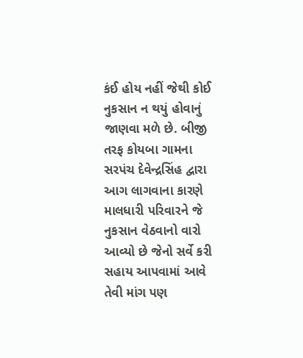કંઈ હોય નહીં જેથી કોઈ નુકસાન ન થયું હોવાનું જાણવા મળે છે. બીજી તરફ કોયબા ગામના સરપંચ દેવેન્દ્રસિંહ દ્વારા આગ લાગવાના કારણે માલધારી પરિવારને જે નુકસાન વેઠવાનો વારો આવ્યો છે જેનો સર્વે કરી સહાય આપવામાં આવે તેવી માંગ પણ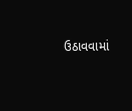ઉઠાવવામાં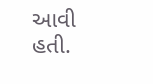આવી હતી.